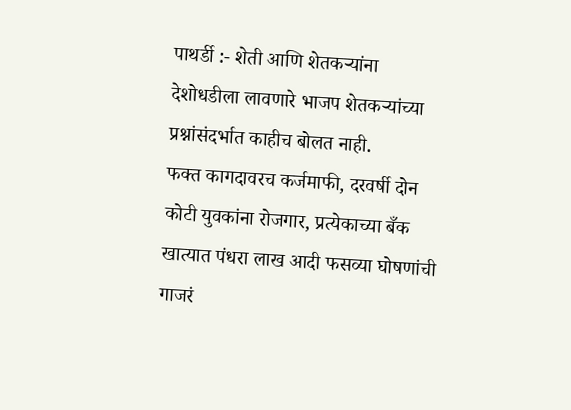पाथर्डी :- शेती आणि शेतकऱ्यांना देशोधडीला लावणारे भाजप शेतकऱ्यांच्या प्रश्नांसंदर्भात काहीच बोलत नाही.
फक्त कागदावरच कर्जमाफी, दरवर्षी दोन कोटी युवकांना रोजगार, प्रत्येकाच्या बँक खात्यात पंधरा लाख आदी फसव्या घोषणांची गाजरं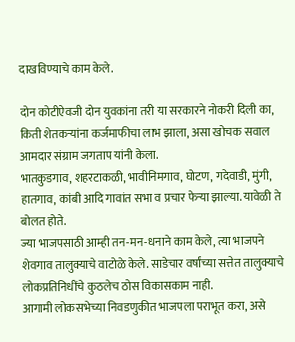दाखविण्याचे काम केले.

दोन कोटीऐवजी दोन युवकांना तरी या सरकारने नोकरी दिली का, किती शेतकऱ्यांना कर्जमाफीचा लाभ झाला, असा खोचक सवाल आमदार संग्राम जगताप यांनी केला.
भातकुडगाव, शहरटाकळी, भावीनिमगाव, घोटण, गदेवाडी, मुंगी, हातगाव, कांबी आदि गावांत सभा व प्रचार फेऱ्या झाल्या. यावेळी ते बोलत होते.
ज्या भाजपसाठी आम्ही तन-मन-धनाने काम केले, त्या भाजपने शेवगाव तालुक्याचे वाटोळे केले. साडेचार वर्षांच्या सत्तेत तालुक्याचे लोकप्रतिनिधींचे कुठलेच ठोस विकासकाम नाही.
आगामी लोकसभेच्या निवडणुकीत भाजपला पराभूत करा, असे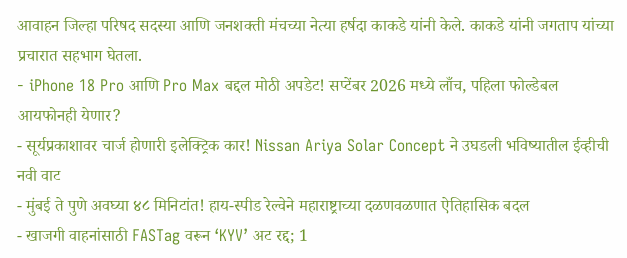आवाहन जिल्हा परिषद सदस्या आणि जनशक्ती मंचच्या नेत्या हर्षदा काकडे यांनी केले. काकडे यांनी जगताप यांच्या प्रचारात सहभाग घेतला.
- iPhone 18 Pro आणि Pro Max बद्दल मोठी अपडेट! सप्टेंबर 2026 मध्ये लाँच, पहिला फोल्डेबल आयफोनही येणार?
- सूर्यप्रकाशावर चार्ज होणारी इलेक्ट्रिक कार! Nissan Ariya Solar Concept ने उघडली भविष्यातील ईव्हीची नवी वाट
- मुंबई ते पुणे अवघ्या ४८ मिनिटांत! हाय-स्पीड रेल्वेने महाराष्ट्राच्या दळणवळणात ऐतिहासिक बदल
- खाजगी वाहनांसाठी FASTag वरून ‘KYV’ अट रद्द; 1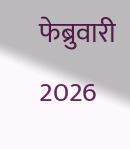फेब्रुवारी 2026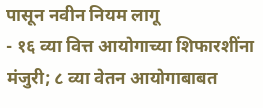पासून नवीन नियम लागू
- १६ व्या वित्त आयोगाच्या शिफारशींना मंजुरी; ८ व्या वेतन आयोगाबाबत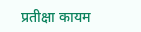प्रतीक्षा कायम